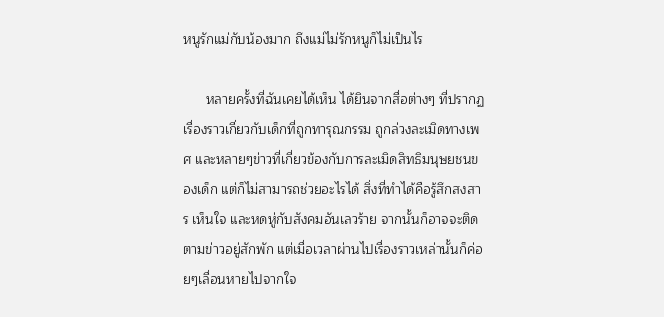หนูรักแม่กับน้องมาก ถึงแม่ไม่รักหนูก็ไม่เป็นไร

      หลายครั้งที่ฉันเคยได้เห็น ได้ยินจากสื่อต่างๆ ที่ปรากฏเรื่องราวเกี่ยวกับเด็กที่ถูกทารุณกรรม ถูกล่วงละเมิดทางเพศ และหลายๆข่าวที่เกี่ยวข้องกับการละเมิดสิทธิมนุษยชนของเด็ก แต่ก็ไม่สามารถช่วยอะไรได้ สิ่งที่ทำได้คือรู้สึกสงสาร เห็นใจ และหดหู่กับสังคมอันเลวร้าย จากนั้นก็อาจจะติดตามข่าวอยู่สักพัก แต่เมื่อเวลาผ่านไปเรื่องราวเหล่านั้นก็ค่อยๆเลื่อนหายไปจากใจ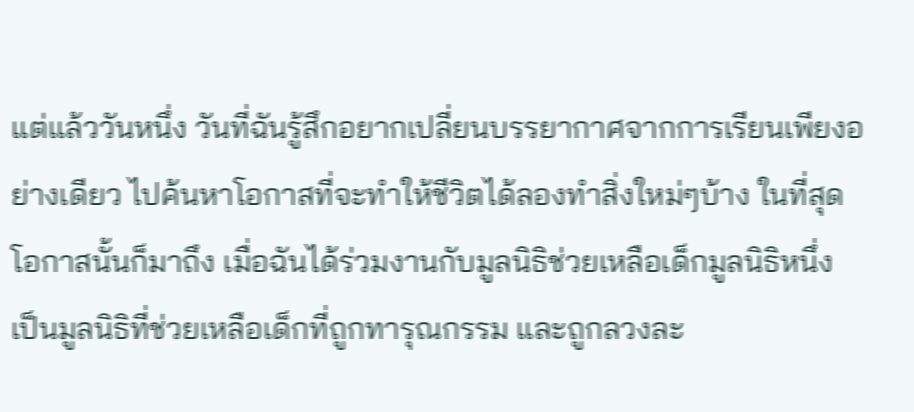แต่แล้ววันหนึ่ง วันที่ฉันรู้สึกอยากเปลี่ยนบรรยากาศจากการเรียนเพียงอย่างเดียว ไปค้นหาโอกาสที่จะทำให้ชีวิตได้ลองทำสิ่งใหม่ๆบ้าง ในที่สุดโอกาสนั้นก็มาถึง เมื่อฉันได้ร่วมงานกับมูลนิธิช่วยเหลือเด็กมูลนิธิหนึ่ง เป็นมูลนิธิที่ช่วยเหลือเด็กที่ถูกทารุณกรรม และถูกลวงละ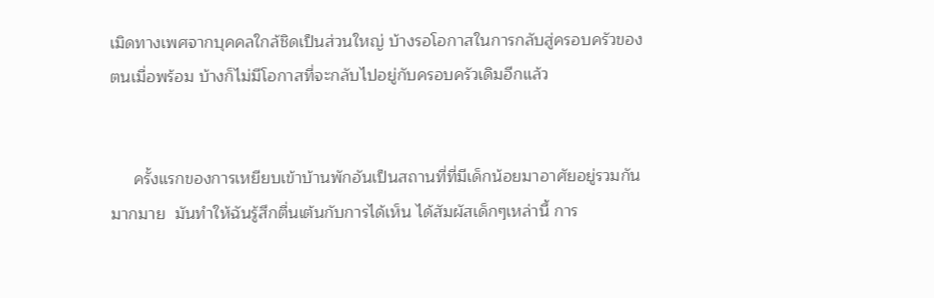เมิดทางเพศจากบุคคลใกล้ชิดเป็นส่วนใหญ่ บ้างรอโอกาสในการกลับสู่ครอบครัวของตนเมื่อพร้อม บ้างก็ไม่มีโอกาสที่จะกลับไปอยู่กับครอบครัวเดิมอีกแล้ว


     ครั้งแรกของการเหยียบเข้าบ้านพักอันเป็นสถานที่ที่มีเด็กน้อยมาอาศัยอยู่รวมกันมากมาย  มันทำให้ฉันรู้สึกตื่นเต้นกับการได้เห็น ได้สัมผัสเด็กๆเหล่านี้ การ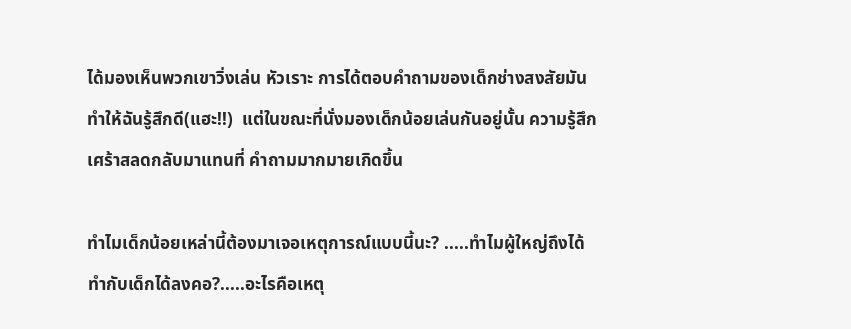ได้มองเห็นพวกเขาวิ่งเล่น หัวเราะ การได้ตอบคำถามของเด็กช่างสงสัยมันทำให้ฉันรู้สึกดี(แฮะ!!)  แต่ในขณะที่นั่งมองเด็กน้อยเล่นกันอยู่นั้น ความรู้สึกเศร้าสลดกลับมาแทนที่ คำถามมากมายเกิดขึ้น

ทำไมเด็กน้อยเหล่านี้ต้องมาเจอเหตุการณ์แบบนี้นะ? .....ทำไมผู้ใหญ่ถึงได้ทำกับเด็กได้ลงคอ?.....อะไรคือเหตุ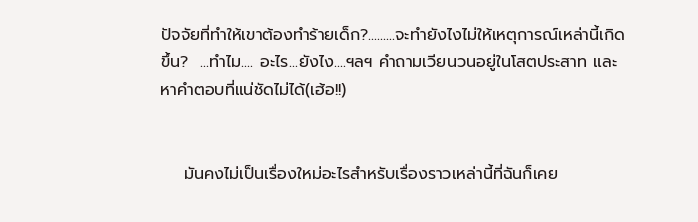ปัจจัยที่ทำให้เขาต้องทำร้ายเด็ก?.........จะทำยังไงไม่ให้เหตุการณ์เหล่านี้เกิดขึ้น?  ...ทำไม.... อะไร...ยังไง....ฯลฯ คำถามเวียนวนอยู่ในโสตประสาท และหาคำตอบที่แน่ชัดไม่ได้(เฮ้อ!!)


    มันคงไม่เป็นเรื่องใหม่อะไรสำหรับเรื่องราวเหล่านี้ที่ฉันก็เคย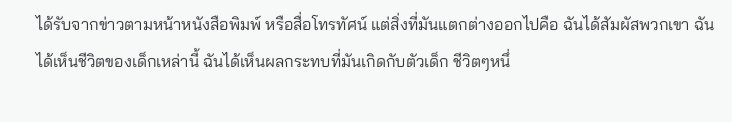ได้รับจากข่าวตามหน้าหนังสือพิมพ์ หรือสื่อโทรทัศน์ แต่สิ่งที่มันแตกต่างออกไปคือ ฉันได้สัมผัสพวกเขา ฉันได้เห็นชีวิตของเด็กเหล่านี้ ฉันได้เห็นผลกระทบที่มันเกิดกับตัวเด็ก ชีวิตๆหนึ่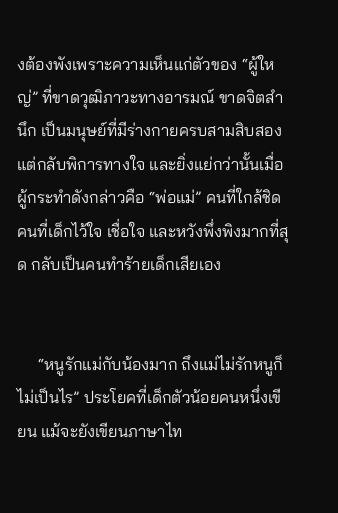งต้องพังเพราะความเห็นแก่ตัวของ “ผู้ใหญ่” ที่ขาดวุฒิภาวะทางอารมณ์ ขาดจิตสำนึก เป็นมนุษย์ที่มีร่างกายครบสามสิบสอง แต่กลับพิการทางใจ และยิ่งแย่กว่านั้นเมื่อผู้กระทำดังกล่าวคือ “พ่อแม่” คนที่ใกล้ชิด คนที่เด็กไว้ใจ เชื่อใจ และหวังพึ่งพิงมากที่สุด กลับเป็นคนทำร้ายเด็กเสียเอง


     “หนูรักแม่กับน้องมาก ถึงแม่ไม่รักหนูก็ไม่เป็นไร” ประโยคที่เด็กตัวน้อยคนหนึ่งเขียน แม้จะยังเขียนภาษาไท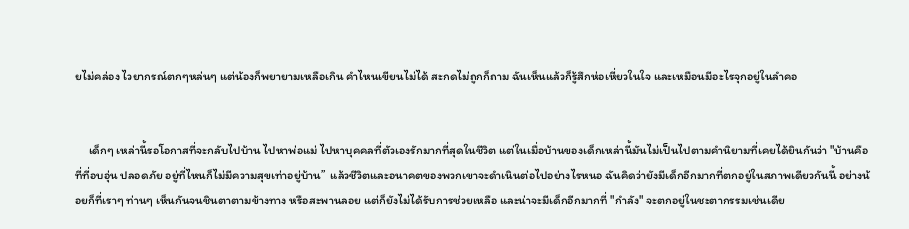ยไม่คล่อง ไวยากรณ์ตกๆหล่นๆ แต่น้องก็พยายามเหลือเกิน คำไหนเขียนไม่ได้ สะกดไม่ถูกก็ถาม ฉันเห็นแล้วก็รู้สึกห่อเหี่ยวในใจ และเหมือนมีอะไรจุกอยู่ในลำคอ


     เด็กๆ เหล่านี้รอโอกาสที่จะกลับไปบ้าน ไปหาพ่อแม่ ไปหาบุคคลที่ตัวเองรักมากที่สุดในชีวิต แต่ในเมื่อบ้านของเด็กเหล่านี้มันไม่เป็นไปตามคำนิยามที่เคยได้ยินกันว่า "บ้านคือที่ที่อบอุ่น ปลอดภัย อยู่ที่ไหนก็ไม่มีความสุขเท่าอยู่บ้าน”  แล้วชีวิตและอนาคตของพวกเขาจะดำเนินต่อไปอย่างไรหนอ ฉันคิดว่ายังมีเด็กอีกมากที่ตกอยู่ในสภาพเดียวกันนี้ อย่างน้อยก็ที่เราๆ ท่านๆ เห็นกันจนชินตาตามข้างทาง หรือสะพานลอย แต่ก็ยังไม่ได้รับการช่วยเหลือ และน่าจะมีเด็กอีกมากที่ "กำลัง" จะตกอยู่ในชะตากรรมเช่นเดีย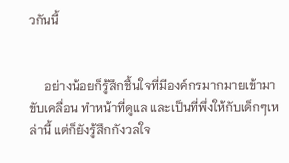วกันนี้


     อย่างน้อยก็รู้สึกชื้นใจที่มีองค์กรมากมายเข้ามาขับเคลื่อน ทำหน้าที่ดูแล และเป็นที่พึ่งให้กับเด็กๆเหล่านี้ แต่ก็ยังรู้สึกกังวลใจ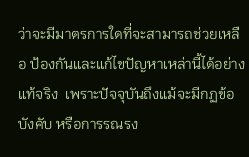ว่าจะมีมาตรการใดที่จะสามารถช่วยเหลือ ป้องกันและแก้ไขปัญหาเหล่านี้ได้อย่างแท้จริง  เพราะปัจจุบันถึงแม้จะมีกฏข้อบังคับ หรือการรณรง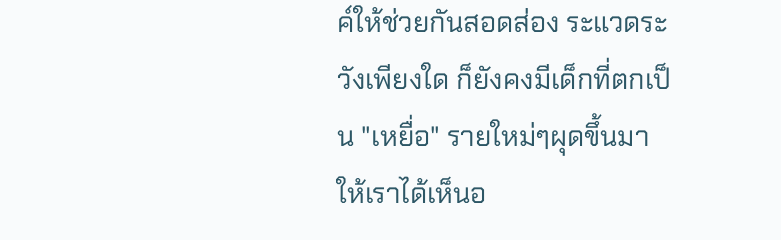ค์ให้ช่วยกันสอดส่อง ระแวดระวังเพียงใด ก็ยังคงมีเด็กที่ตกเป็น "เหยื่อ" รายใหม่ๆผุดขึ้นมาให้เราได้เห็นอ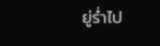ยู่ร่ำไป